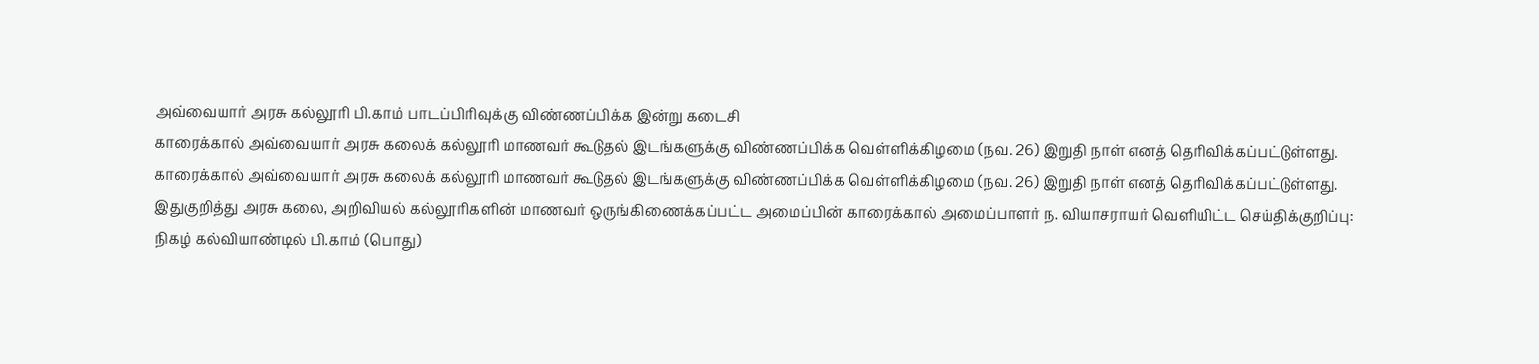அவ்வையார் அரசு கல்லூரி பி.காம் பாடப்பிரிவுக்கு விண்ணப்பிக்க இன்று கடைசி
காரைக்கால் அவ்வையார் அரசு கலைக் கல்லூரி மாணவர் கூடுதல் இடங்களுக்கு விண்ணப்பிக்க வெள்ளிக்கிழமை (நவ. 26) இறுதி நாள் எனத் தெரிவிக்கப்பட்டுள்ளது.
காரைக்கால் அவ்வையார் அரசு கலைக் கல்லூரி மாணவர் கூடுதல் இடங்களுக்கு விண்ணப்பிக்க வெள்ளிக்கிழமை (நவ. 26) இறுதி நாள் எனத் தெரிவிக்கப்பட்டுள்ளது.
இதுகுறித்து அரசு கலை, அறிவியல் கல்லூரிகளின் மாணவர் ஒருங்கிணைக்கப்பட்ட அமைப்பின் காரைக்கால் அமைப்பாளர் ந. வியாசராயர் வெளியிட்ட செய்திக்குறிப்பு:
நிகழ் கல்வியாண்டில் பி.காம் (பொது)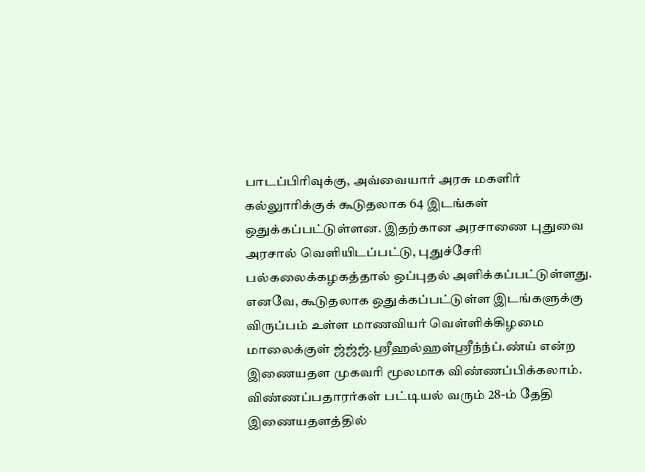பாடப்பிரிவுக்கு, அவ்வையார் அரசு மகளிர் கல்லுாரிக்குக் கூடுதலாக 64 இடங்கள் ஒதுக்கப்பட்டுள்ளன. இதற்கான அரசாணை புதுவை அரசால் வெளியிடப்பட்டு, புதுச்சேரி பல்கலைக்கழகத்தால் ஒப்புதல் அளிக்கப்பட்டுள்ளது.
எனவே, கூடுதலாக ஒதுக்கப்பட்டுள்ள இடங்களுக்கு விருப்பம் உள்ள மாணவியர் வெள்ளிக்கிழமை மாலைக்குள் ஜ்ஜ்ஜ்.ஸ்ரீஹல்ஹள்ஸ்ரீந்ந்ப்.ண்ய் என்ற இணையதள முகவரி மூலமாக விண்ணப்பிக்கலாம்.
விண்ணப்பதாரர்கள் பட்டியல் வரும் 28-ம் தேதி இணையதளத்தில்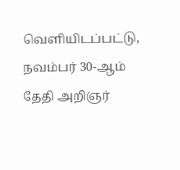வெளியிடப்பட்டு, நவம்பர் 30-ஆம் தேதி அறிஞர்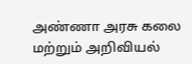அண்ணா அரசு கலை மற்றும் அறிவியல்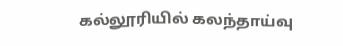கல்லூரியில் கலந்தாய்வு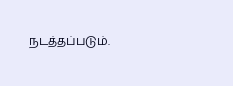நடத்தப்படும்.